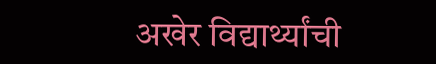अखेर विद्यार्थ्यांची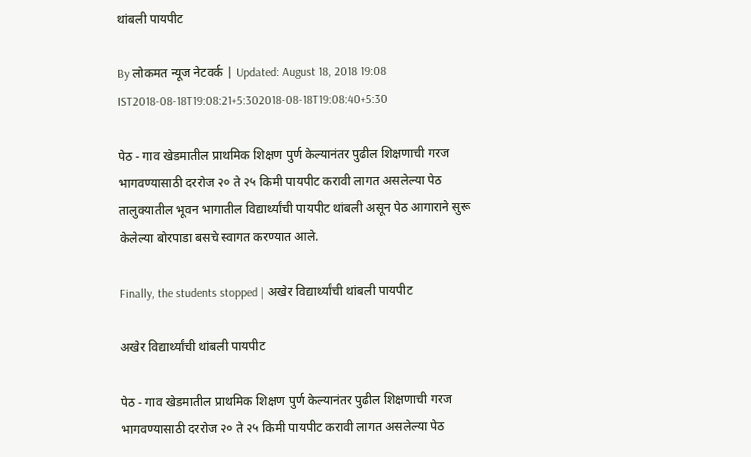थांबली पायपीट

By लोकमत न्यूज नेटवर्क | Updated: August 18, 2018 19:08 IST2018-08-18T19:08:21+5:302018-08-18T19:08:40+5:30

पेठ - गाव खेडमातील प्राथमिक शिक्षण पुर्ण केल्यानंतर पुढील शिक्षणाची गरज भागवण्यासाठी दररोज २० ते २५ किमी पायपीट करावी लागत असलेल्या पेठ तालुक्यातील भूवन भागातील विद्यार्थ्यांची पायपीट थांबली असून पेठ आगाराने सुरू केलेल्या बोरपाडा बसचे स्वागत करण्यात आले.

Finally, the students stopped | अखेर विद्यार्थ्यांची थांबली पायपीट

अखेर विद्यार्थ्यांची थांबली पायपीट

पेठ - गाव खेडमातील प्राथमिक शिक्षण पुर्ण केल्यानंतर पुढील शिक्षणाची गरज भागवण्यासाठी दररोज २० ते २५ किमी पायपीट करावी लागत असलेल्या पेठ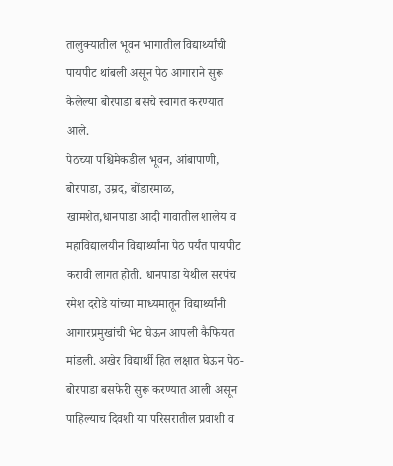तालुक्यातील भूवन भागातील विद्यार्थ्यांची पायपीट थांबली असून पेठ आगाराने सुरू केलेल्या बोरपाडा बसचे स्वागत करण्यात आले.
पेठच्या पश्चिमेकडील भूवन, आंबापाणी, बोरपाडा, उम्रद, बोंडारमाळ, खामशेत,धानपाडा आदी गावातील शालेय व महाविद्यालयीन विद्यार्थ्यांना पेठ पर्यंत पायपीट करावी लागत होती. धानपाडा येथील सरपंच रमेश दरोडे यांच्या माध्यमातून विद्यार्थ्यांनी आगारप्रमुखांची भेट घेऊन आपली कैफियत मांडली. अखेर विद्यार्थी हित लक्षात घेऊन पेठ- बोरपाडा बसफेरी सुरू करण्यात आली असून पाहिल्याच दिवशी या परिसरातील प्रवाशी व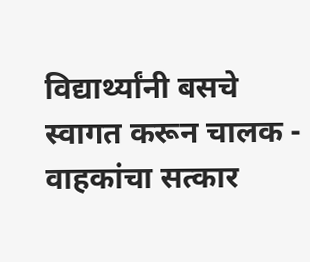विद्यार्थ्यांनी बसचे स्वागत करून चालक - वाहकांचा सत्कार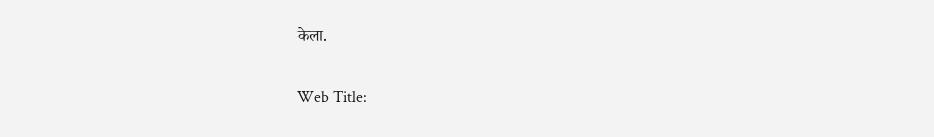केला.

Web Title: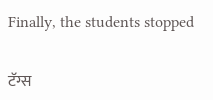Finally, the students stopped

टॅग्स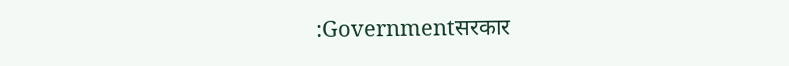:Governmentसरकार